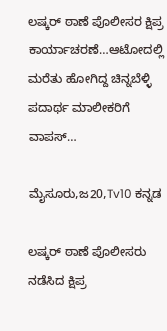ಲಷ್ಕರ್ ಠಾಣೆ ಪೊಲೀಸರ ಕ್ಷಿಪ್ರ ಕಾರ್ಯಾಚರಣೆ…ಆಟೋದಲ್ಲಿ ಮರೆತು ಹೋಗಿದ್ದ ಚಿನ್ನಬೆಳ್ಳಿ ಪದಾರ್ಥ ಮಾಲೀಕರಿಗೆ ವಾಪಸ್…

ಮೈಸೂರು,ಜ20,Tv10 ಕನ್ನಡ

ಲಷ್ಕರ್ ಠಾಣೆ ಪೊಲೀಸರು ನಡೆಸಿದ ಕ್ಷಿಪ್ರ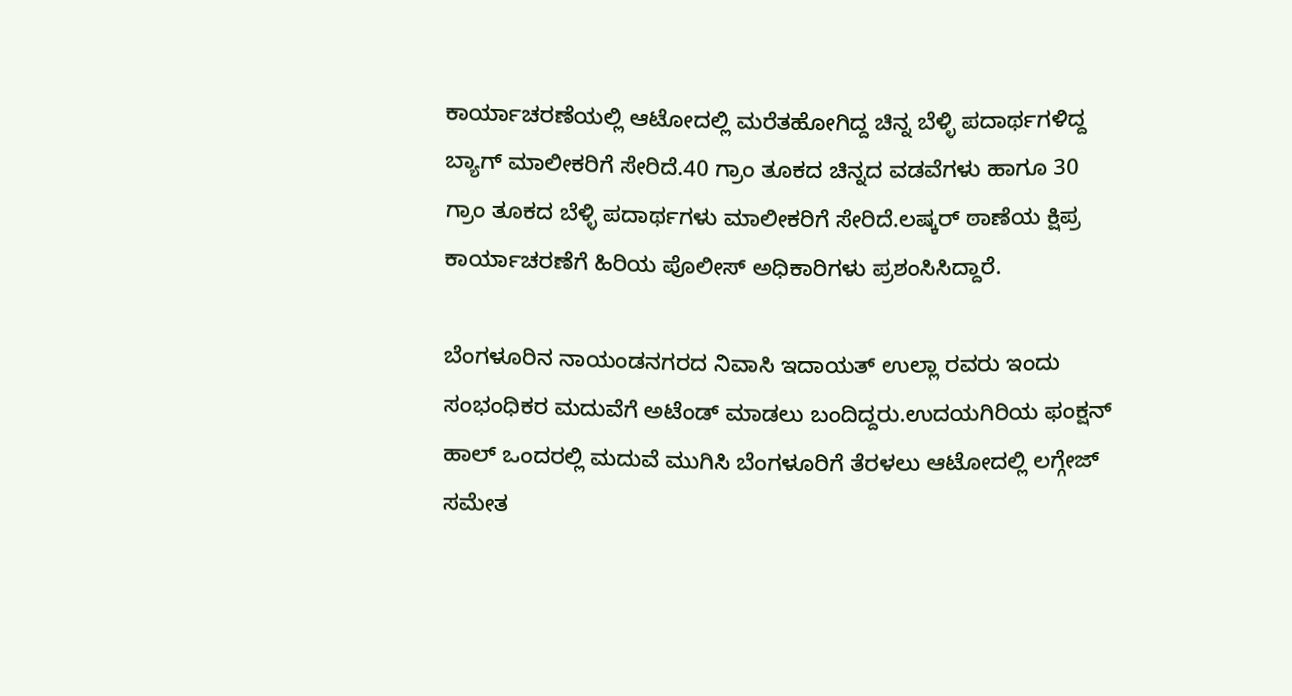ಕಾರ್ಯಾಚರಣೆಯಲ್ಲಿ ಆಟೋದಲ್ಲಿ ಮರೆತಹೋಗಿದ್ದ ಚಿನ್ನ ಬೆಳ್ಳಿ ಪದಾರ್ಥಗಳಿದ್ದ ಬ್ಯಾಗ್ ಮಾಲೀಕರಿಗೆ ಸೇರಿದೆ.40 ಗ್ರಾಂ ತೂಕದ ಚಿನ್ನದ ವಡವೆಗಳು ಹಾಗೂ 30 ಗ್ರಾಂ ತೂಕದ ಬೆಳ್ಳಿ ಪದಾರ್ಥಗಳು ಮಾಲೀಕರಿಗೆ ಸೇರಿದೆ.ಲಷ್ಕರ್ ಠಾಣೆಯ ಕ್ಷಿಪ್ರ ಕಾರ್ಯಾಚರಣೆಗೆ ಹಿರಿಯ ಪೊಲೀಸ್ ಅಧಿಕಾರಿಗಳು ಪ್ರಶಂಸಿಸಿದ್ದಾರೆ.

ಬೆಂಗಳೂರಿನ ನಾಯಂಡನಗರದ ನಿವಾಸಿ ಇದಾಯತ್ ಉಲ್ಲಾ ರವರು ಇಂದು ಸಂಭಂಧಿಕರ ಮದುವೆಗೆ ಅಟೆಂಡ್ ಮಾಡಲು ಬಂದಿದ್ದರು.ಉದಯಗಿರಿಯ ಫಂಕ್ಷನ್ ಹಾಲ್ ಒಂದರಲ್ಲಿ ಮದುವೆ ಮುಗಿಸಿ ಬೆಂಗಳೂರಿಗೆ ತೆರಳಲು ಆಟೋದಲ್ಲಿ ಲಗ್ಗೇಜ್ ಸಮೇತ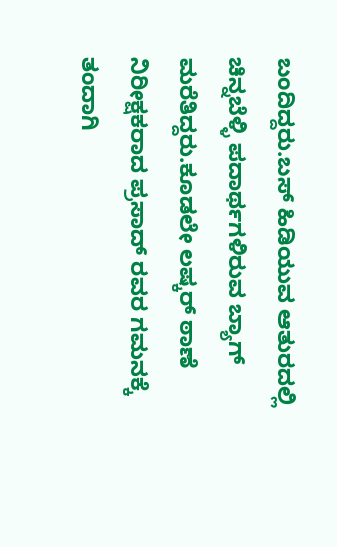ಬಂದಿದ್ದರು.ಬಸ್ ಹಿಡಿಯುವ ಆತುರದಲ್ಲಿ ಚಿನ್ನಬೆಳ್ಳಿ ಪದಾರ್ಥಗಳಿರುವ ಬ್ಯಾಗ್ ಮರೆತಿದ್ದರು.ಕೂಡಲೇ ಲಷ್ಕರ್ ಠಾಣೆ ನಿರೀಕ್ಷಕರಾದ ಪ್ರಸಾದ್ ರವರ ಗಮನಕ್ಕೆ ತಂದಾಗಿ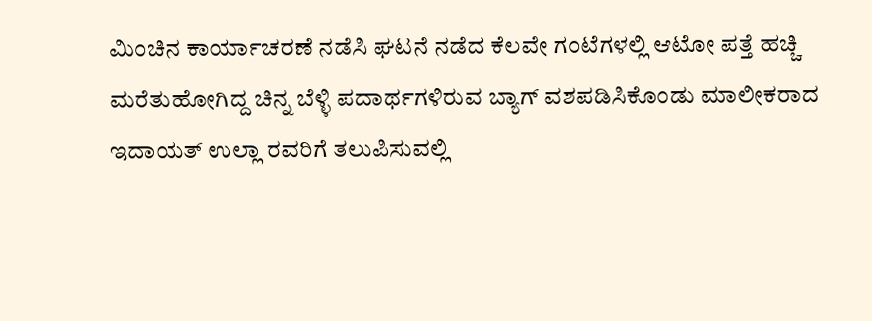ಮಿಂಚಿನ ಕಾರ್ಯಾಚರಣೆ ನಡೆಸಿ ಘಟನೆ ನಡೆದ ಕೆಲವೇ ಗಂಟೆಗಳಲ್ಲಿ ಆಟೋ ಪತ್ತೆ ಹಚ್ಚಿ ಮರೆತುಹೋಗಿದ್ದ ಚಿನ್ನ ಬೆಳ್ಳಿ ಪದಾರ್ಥಗಳಿರುವ ಬ್ಯಾಗ್ ವಶಪಡಿಸಿಕೊಂಡು ಮಾಲೀಕರಾದ ಇದಾಯತ್ ಉಲ್ಲಾ ರವರಿಗೆ ತಲುಪಿಸುವಲ್ಲಿ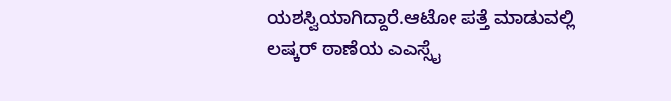ಯಶಸ್ವಿಯಾಗಿದ್ದಾರೆ.ಆಟೋ ಪತ್ತೆ ಮಾಡುವಲ್ಲಿ ಲಷ್ಕರ್ ಠಾಣೆಯ ಎಎಸ್ಸೈ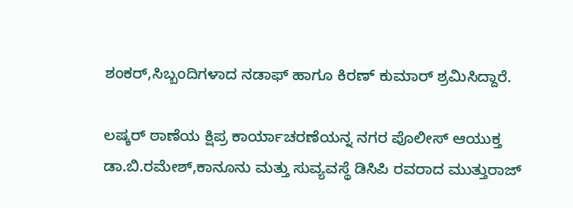ಶಂಕರ್,ಸಿಬ್ಬಂದಿಗಳಾದ ನಡಾಫ್ ಹಾಗೂ ಕಿರಣ್ ಕುಮಾರ್ ಶ್ರಮಿಸಿದ್ದಾರೆ.

ಲಷ್ಕರ್ ಠಾಣೆಯ ಕ್ಷಿಪ್ರ ಕಾರ್ಯಾಚರಣೆಯನ್ನ ನಗರ ಪೊಲೀಸ್ ಆಯುಕ್ತ ಡಾ.ಬಿ.ರಮೇಶ್,ಕಾನೂನು ಮತ್ತು ಸುವ್ಯವಸ್ಥೆ ಡಿಸಿಪಿ ರವರಾದ ಮುತ್ತುರಾಜ್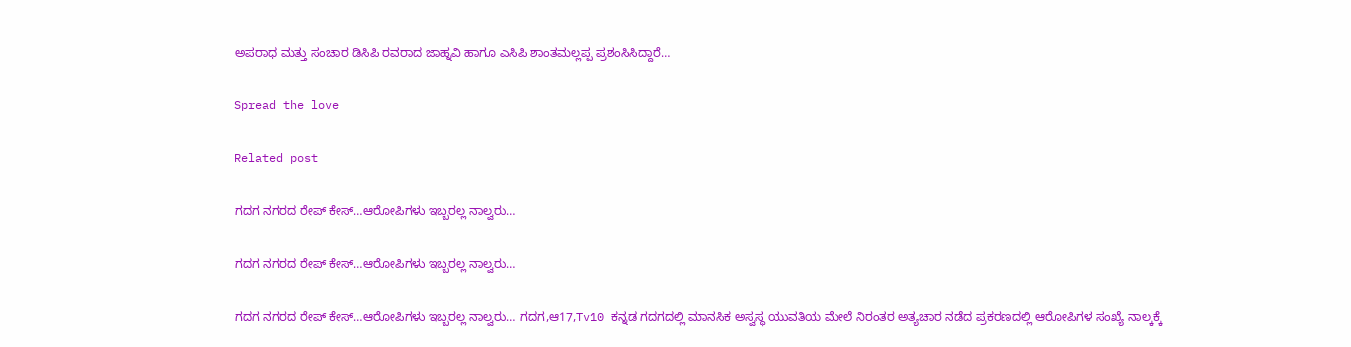ಅಪರಾಧ ಮತ್ತು ಸಂಚಾರ ಡಿಸಿಪಿ ರವರಾದ ಜಾಹ್ನವಿ ಹಾಗೂ ಎಸಿಪಿ ಶಾಂತಮಲ್ಲಪ್ಪ ಪ್ರಶಂಸಿಸಿದ್ದಾರೆ…

Spread the love

Related post

ಗದಗ ನಗರದ ರೇಪ್ ಕೇಸ್…ಆರೋಪಿಗಳು ಇಬ್ಬರಲ್ಲ ನಾಲ್ವರು…

ಗದಗ ನಗರದ ರೇಪ್ ಕೇಸ್…ಆರೋಪಿಗಳು ಇಬ್ಬರಲ್ಲ ನಾಲ್ವರು…

ಗದಗ ನಗರದ ರೇಪ್ ಕೇಸ್…ಆರೋಪಿಗಳು ಇಬ್ಬರಲ್ಲ ನಾಲ್ವರು… ಗದಗ,ಆ17,Tv10 ಕನ್ನಡ ಗದಗದಲ್ಲಿ ಮಾನಸಿಕ ಅಸ್ವಸ್ಥ ಯುವತಿಯ ಮೇಲೆ ನಿರಂತರ ಅತ್ಯಚಾರ ನಡೆದ ಪ್ರಕರಣದಲ್ಲಿ ಆರೋಪಿಗಳ ಸಂಖ್ಯೆ ನಾಲ್ಕಕ್ಕೆ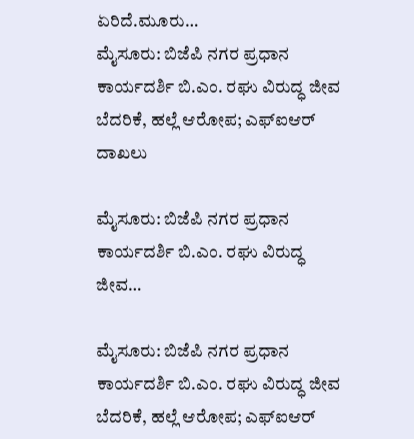ಏರಿದೆ.ಮೂರು…
ಮೈಸೂರು: ಬಿಜೆಪಿ ನಗರ ಪ್ರಧಾನ ಕಾರ್ಯದರ್ಶಿ ಬಿ.ಎಂ. ರಘು ವಿರುದ್ಧ ಜೀವ ಬೆದರಿಕೆ, ಹಲ್ಲೆ ಆರೋಪ; ಎಫ್‌ಐಆರ್ ದಾಖಲು

ಮೈಸೂರು: ಬಿಜೆಪಿ ನಗರ ಪ್ರಧಾನ ಕಾರ್ಯದರ್ಶಿ ಬಿ.ಎಂ. ರಘು ವಿರುದ್ಧ ಜೀವ…

ಮೈಸೂರು: ಬಿಜೆಪಿ ನಗರ ಪ್ರಧಾನ ಕಾರ್ಯದರ್ಶಿ ಬಿ.ಎಂ. ರಘು ವಿರುದ್ಧ ಜೀವ ಬೆದರಿಕೆ, ಹಲ್ಲೆ ಆರೋಪ; ಎಫ್‌ಐಆರ್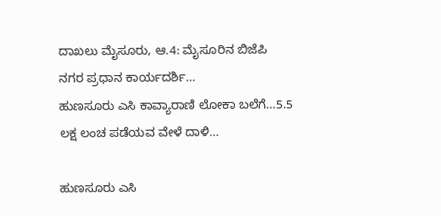ದಾಖಲು ಮೈಸೂರು, ಆ.4: ಮೈಸೂರಿನ ಬಿಜೆಪಿ ನಗರ ಪ್ರಧಾನ ಕಾರ್ಯದರ್ಶಿ…
ಹುಣಸೂರು ಎಸಿ ಕಾವ್ಯಾರಾಣಿ ಲೋಕಾ ಬಲೆಗೆ…5.5 ಲಕ್ಷ ಲಂಚ ಪಡೆಯವ ವೇಳೆ ದಾಳಿ…

ಹುಣಸೂರು ಎಸಿ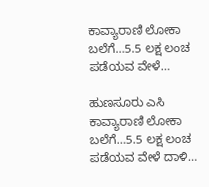ಕಾವ್ಯಾರಾಣಿ ಲೋಕಾ ಬಲೆಗೆ…5.5 ಲಕ್ಷ ಲಂಚ ಪಡೆಯವ ವೇಳೆ…

ಹುಣಸೂರು ಎಸಿ ಕಾವ್ಯಾರಾಣಿ ಲೋಕಾ ಬಲೆಗೆ…5.5 ಲಕ್ಷ ಲಂಚ ಪಡೆಯವ ವೇಳೆ ದಾಳಿ…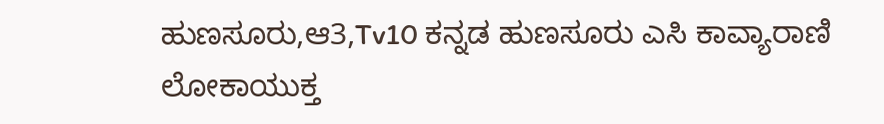ಹುಣಸೂರು,ಆ3,Tv10 ಕನ್ನಡ ಹುಣಸೂರು ಎಸಿ ಕಾವ್ಯಾರಾಣಿ ಲೋಕಾಯುಕ್ತ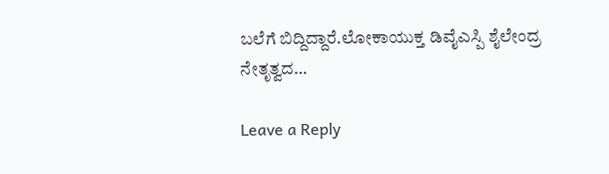ಬಲೆಗೆ ಬಿದ್ದಿದ್ದಾರೆ.ಲೋಕಾಯುಕ್ತ ಡಿವೈಎಸ್ಪಿ ಶೈಲೇಂದ್ರ ನೇತೃತ್ವದ…

Leave a Reply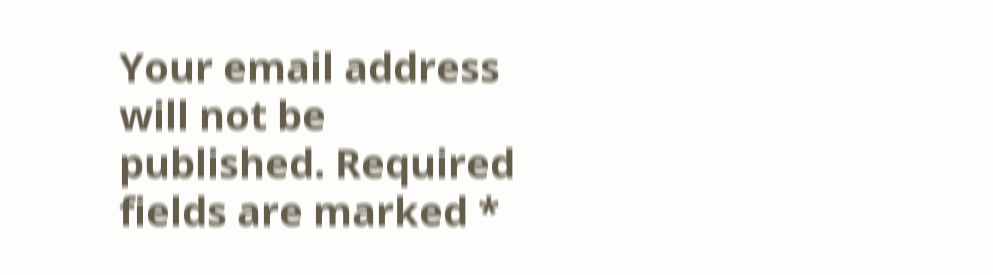Your email address will not be published. Required fields are marked *